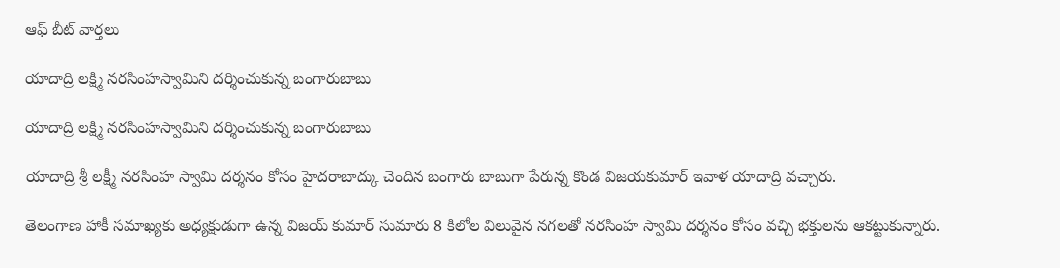ఆఫ్ బీట్ వార్తలు

యాదాద్రి లక్ష్మి నరసింహస్వామిని దర్శించుకున్న బంగారుబాబు

యాదాద్రి లక్ష్మి నరసింహస్వామిని దర్శించుకున్న బంగారుబాబు

యాదాద్రి శ్రీ లక్ష్మీ నరసింహ స్వామి దర్శనం కోసం హైదరాబాద్కు చెందిన బంగారు బాబుగా పేరున్న కొండ విజయకుమార్ ఇవాళ యాదాద్రి వచ్చారు.

తెలంగాణ హాకీ సమాఖ్యకు అధ్యక్షుడుగా ఉన్న విజయ్ కుమార్ సుమారు 8 కిలోల విలువైన నగలతో నరసింహ స్వామి దర్శనం కోసం వచ్చి భక్తులను ఆకట్టుకున్నారు.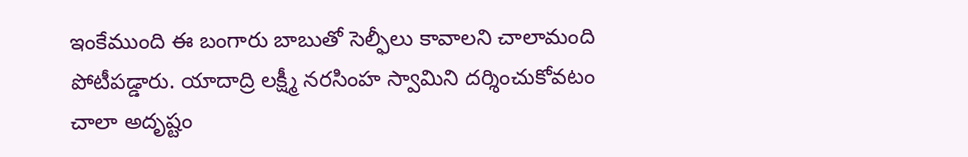ఇంకేముంది ఈ బంగారు బాబుతో సెల్ఫీలు కావాలని చాలామంది పోటీపడ్డారు. యాదాద్రి లక్ష్మీ నరసింహ స్వామిని దర్శించుకోవటం చాలా అదృష్టం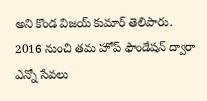అని కొండ విజయ్ కుమార్ తెలిపారు. 2016 నుంచి తమ హోప్ ఫౌండేషన్ ద్వారా ఎన్నో సేవలు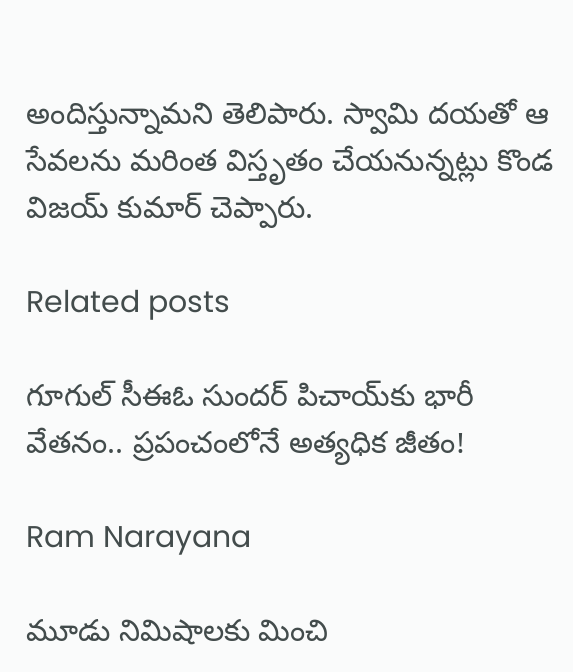అందిస్తున్నామని తెలిపారు. స్వామి దయతో ఆ సేవలను మరింత విస్తృతం చేయనున్నట్లు కొండ విజయ్ కుమార్ చెప్పారు.

Related posts

గూగుల్ సీఈఓ సుందర్ పిచాయ్‌కు భారీ వేతనం.. ప్రపంచంలోనే అత్యధిక జీతం!

Ram Narayana

మూడు నిమిషాలకు మించి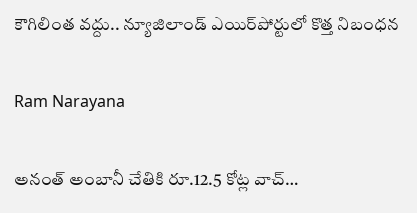కౌగిలింత వద్దు.. న్యూజిలాండ్ ఎయిర్‌పోర్టులో కొత్త నిబంధన

Ram Narayana

అనంత్ అంబానీ చేతికి రూ.12.5 కోట్ల వాచ్…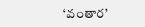‘వంతార’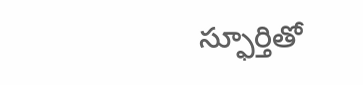స్ఫూర్తితో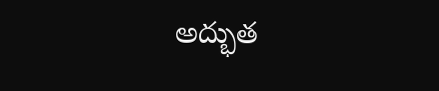అద్భుత‌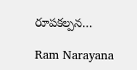రూపకల్పన…

Ram Narayana